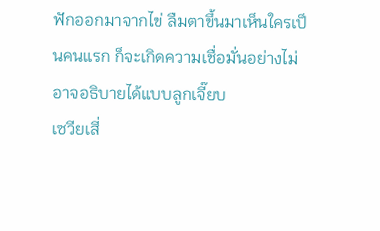ฟักออกมาจากไข่ ลืมตาขึ้นมาเห็นใครเป็นคนแรก ก็จะเกิดความเชื่อมั่นอย่างไม่อาจอธิบายได้แบบลูกเจี๊ยบ
เซวียเสี่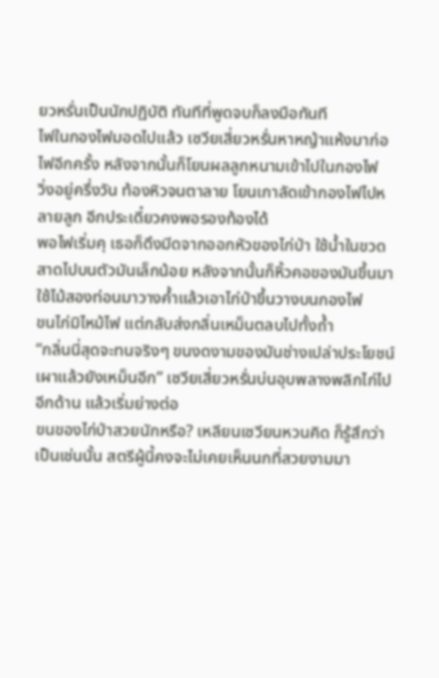ยวหรั่นเป็นนักปฏิบัติ ทันทีที่พูดจบก็ลงมือทันที
ไฟในกองไฟมอดไปแล้ว เซวียเสี่ยวหรั่นหาหญ้าแห้งมาก่อไฟอีกครั้ง หลังจากนั้นก็โยนผลลูกหนามเข้าไปในกองไฟ
วิ่งอยู่ครึ่งวัน ท้องหิวจนตาลาย โยนเกาลัดเข้ากองไฟไปหลายลูก อีกประเดี๋ยวคงพอรองท้องได้
พอไฟเริ่มคุ เธอก็ดึงมีดจากออกหัวของไก่ป่า ใช้น้ำในขวดสาดไปบนตัวมันเล็กน้อย หลังจากนั้นก็หิ้วคอของมันขึ้นมา ใช้ไม้สองท่อนมาวางค้ำแล้วเอาไก่ป่าขึ้นวางบนกองไฟ
ขนไก่มิไหม้ไฟ แต่กลับส่งกลิ่นเหม็นตลบไปทั้งถ้ำ
“กลิ่นนี่สุดจะทนจริงๆ ขนงดงามของมันช่างเปล่าประโยชน์ เผาแล้วยังเหม็นอีก” เซวียเสี่ยวหรั่นบ่นอุบพลางพลิกไก่ไปอีกด้าน แล้วเริ่มย่างต่อ
ขนของไก่ป่าสวยนักหรือ? เหลียนเซวียนหวนคิด ก็รู้สึกว่าเป็นเช่นนั้น สตรีผู้นี้คงจะไม่เคยเห็นนกที่สวยงามมา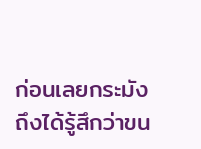ก่อนเลยกระมัง ถึงได้รู้สึกว่าขน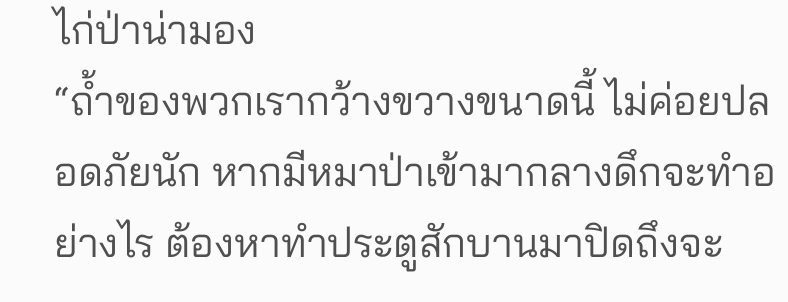ไก่ป่าน่ามอง
“ถ้ำของพวกเรากว้างขวางขนาดนี้ ไม่ค่อยปลอดภัยนัก หากมีหมาป่าเข้ามากลางดึกจะทำอย่างไร ต้องหาทำประตูสักบานมาปิดถึงจะ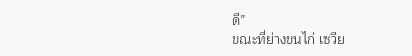ดี”
ขณะที่ย่างขนไก่ เซวีย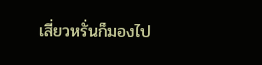เสี่ยวหรั่นก็มองไป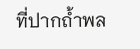ที่ปากถ้ำพล